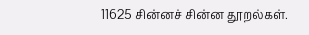11625 சின்னச் சின்ன தூறல்கள்.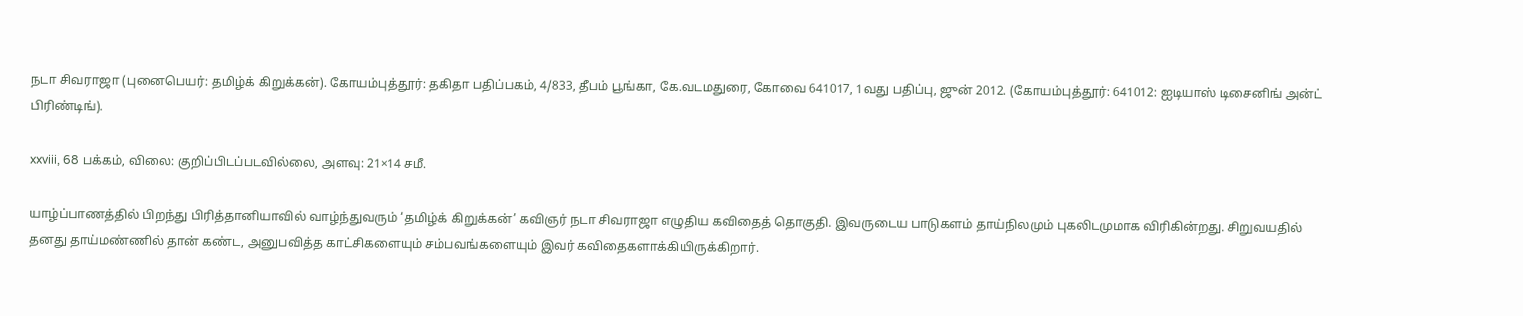நடா சிவராஜா (புனைபெயர்: தமிழ்க் கிறுக்கன்). கோயம்புத்தூர்: தகிதா பதிப்பகம், 4/833, தீபம் பூங்கா, கே.வடமதுரை, கோவை 641017, 1வது பதிப்பு, ஜுன் 2012. (கோயம்புத்தூர்: 641012: ஐடியாஸ் டிசைனிங் அன்ட் பிரிண்டிங்).

xxviii, 68 பக்கம், விலை: குறிப்பிடப்படவில்லை, அளவு: 21×14 சமீ.

யாழ்ப்பாணத்தில் பிறந்து பிரித்தானியாவில் வாழ்ந்துவரும் ‘தமிழ்க் கிறுக்கன்’ கவிஞர் நடா சிவராஜா எழுதிய கவிதைத் தொகுதி. இவருடைய பாடுகளம் தாய்நிலமும் புகலிடமுமாக விரிகின்றது. சிறுவயதில் தனது தாய்மண்ணில் தான் கண்ட, அனுபவித்த காட்சிகளையும் சம்பவங்களையும் இவர் கவிதைகளாக்கியிருக்கிறார்.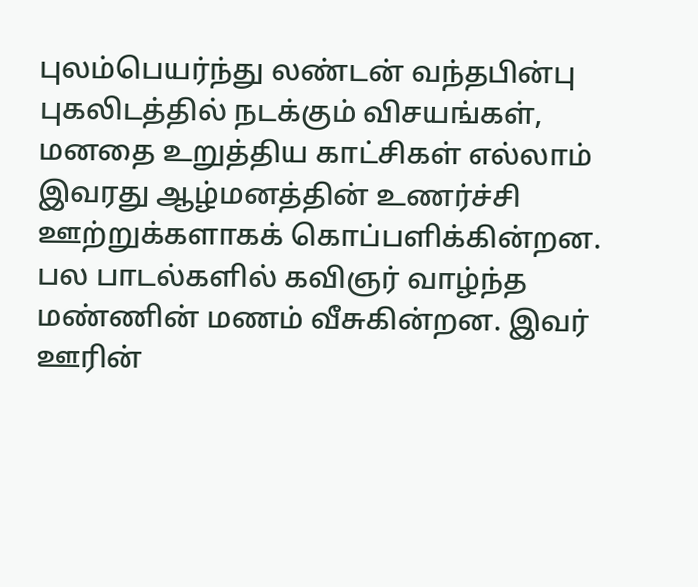புலம்பெயர்ந்து லண்டன் வந்தபின்பு புகலிடத்தில் நடக்கும் விசயங்கள், மனதை உறுத்திய காட்சிகள் எல்லாம் இவரது ஆழ்மனத்தின் உணர்ச்சி ஊற்றுக்களாகக் கொப்பளிக்கின்றன. பல பாடல்களில் கவிஞர் வாழ்ந்த மண்ணின் மணம் வீசுகின்றன. இவர் ஊரின்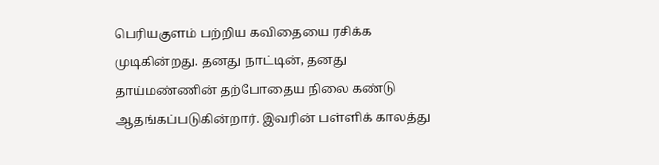பெரியகுளம் பற்றிய கவிதையை ரசிக்க முடிகின்றது. தனது நாட்டின், தனது தாய்மண்ணின் தற்போதைய நிலை கண்டு ஆதங்கப்படுகின்றார். இவரின் பள்ளிக் காலத்து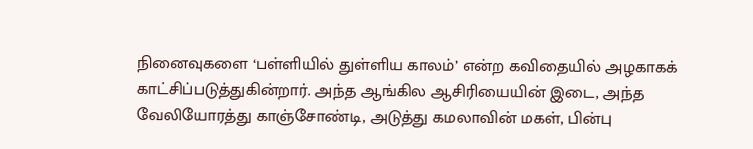நினைவுகளை ‘பள்ளியில் துள்ளிய காலம்’ என்ற கவிதையில் அழகாகக் காட்சிப்படுத்துகின்றார். அந்த ஆங்கில ஆசிரியையின் இடை, அந்த வேலியோரத்து காஞ்சோண்டி, அடுத்து கமலாவின் மகள், பின்பு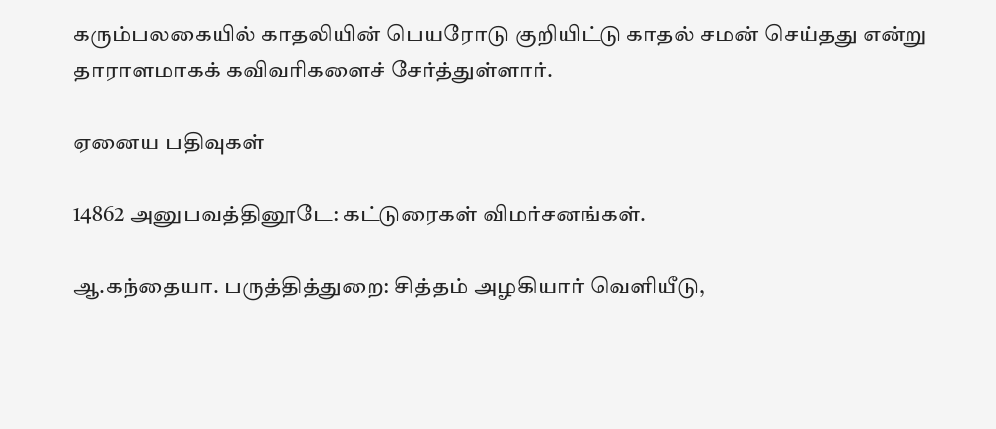கரும்பலகையில் காதலியின் பெயரோடு குறியிட்டு காதல் சமன் செய்தது என்று தாராளமாகக் கவிவரிகளைச் சேர்த்துள்ளார்.

ஏனைய பதிவுகள்

14862 அனுபவத்தினூடே: கட்டுரைகள் விமர்சனங்கள்.

ஆ.கந்தையா. பருத்தித்துறை: சித்தம் அழகியார் வெளியீடு,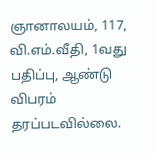ஞானாலயம், 117, வி.எம்.வீதி, 1வது பதிப்பு, ஆண்டு விபரம் தரப்படவில்லை.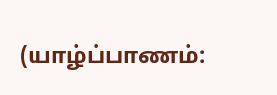(யாழ்ப்பாணம்: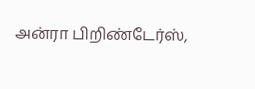அன்ரா பிறிண்டேர்ஸ்,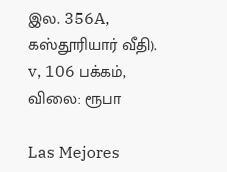இல. 356A, கஸ்தூரியார் வீதி). v, 106 பக்கம், விலை: ரூபா

Las Mejores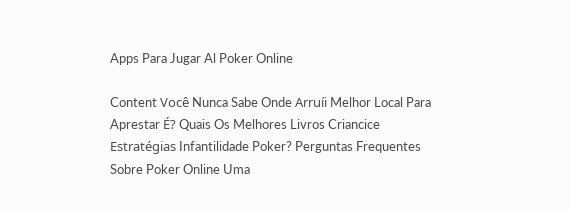Apps Para Jugar Al Poker Online

Content Você Nunca Sabe Onde Arruíi Melhor Local Para Aprestar É? Quais Os Melhores Livros Criancice Estratégias Infantilidade Poker? Perguntas Frequentes Sobre Poker Online Uma